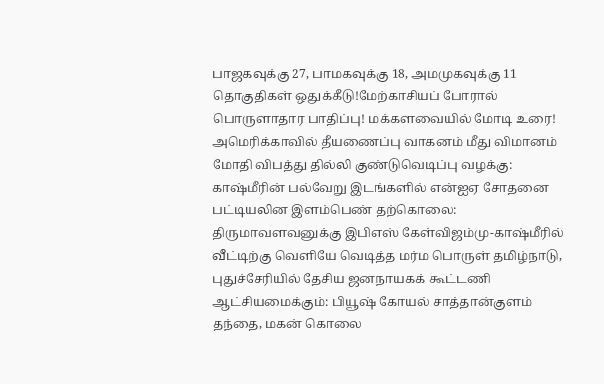பாஜகவுக்கு 27, பாமகவுக்கு 18, அமமுகவுக்கு 11 தொகுதிகள் ஒதுக்கீடு!மேற்காசியப் போரால் பொருளாதார பாதிப்பு! மக்களவையில் மோடி உரை! அமெரிக்காவில் தீயணைப்பு வாகனம் மீது விமானம் மோதி விபத்து தில்லி குண்டுவெடிப்பு வழக்கு: காஷ்மீரின் பல்வேறு இடங்களில் என்ஐஏ சோதனை பட்டியலின இளம்பெண் தற்கொலை: திருமாவளவனுக்கு இபிஎஸ் கேள்விஜம்மு-காஷ்மீரில் வீட்டிற்கு வெளியே வெடித்த மர்ம பொருள் தமிழ்நாடு, புதுச்சேரியில் தேசிய ஜனநாயகக் கூட்டணி ஆட்சியமைக்கும்: பியூஷ் கோயல் சாத்தான்குளம் தந்தை, மகன் கொலை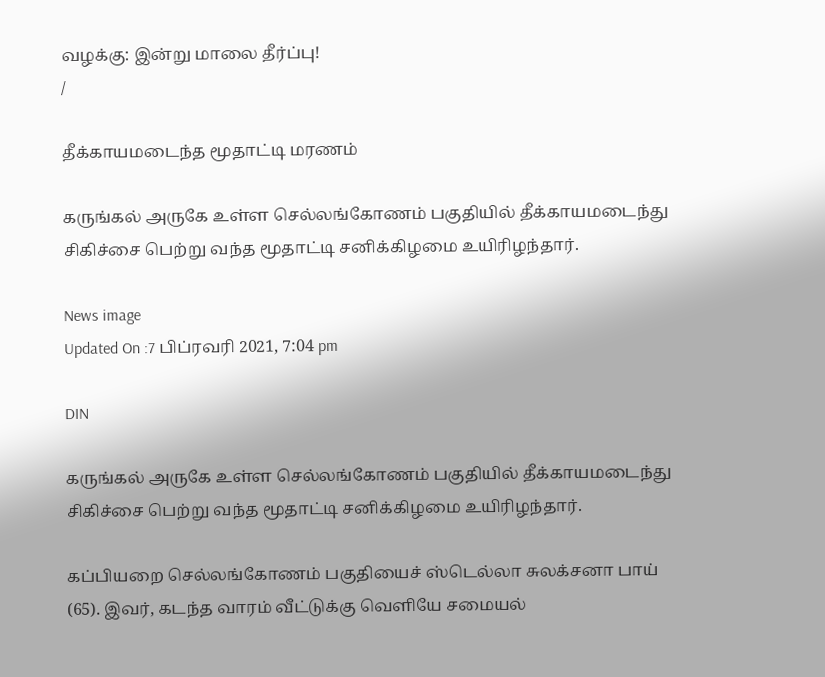வழக்கு: இன்று மாலை தீர்ப்பு!
/

தீக்காயமடைந்த மூதாட்டி மரணம்

கருங்கல் அருகே உள்ள செல்லங்கோணம் பகுதியில் தீக்காயமடைந்து சிகிச்சை பெற்று வந்த மூதாட்டி சனிக்கிழமை உயிரிழந்தார்.

News image
Updated On :7 பிப்ரவரி 2021, 7:04 pm

DIN

கருங்கல் அருகே உள்ள செல்லங்கோணம் பகுதியில் தீக்காயமடைந்து சிகிச்சை பெற்று வந்த மூதாட்டி சனிக்கிழமை உயிரிழந்தார்.

கப்பியறை செல்லங்கோணம் பகுதியைச் ஸ்டெல்லா சுலக்சனா பாய் (65). இவர், கடந்த வாரம் வீட்டுக்கு வெளியே சமையல்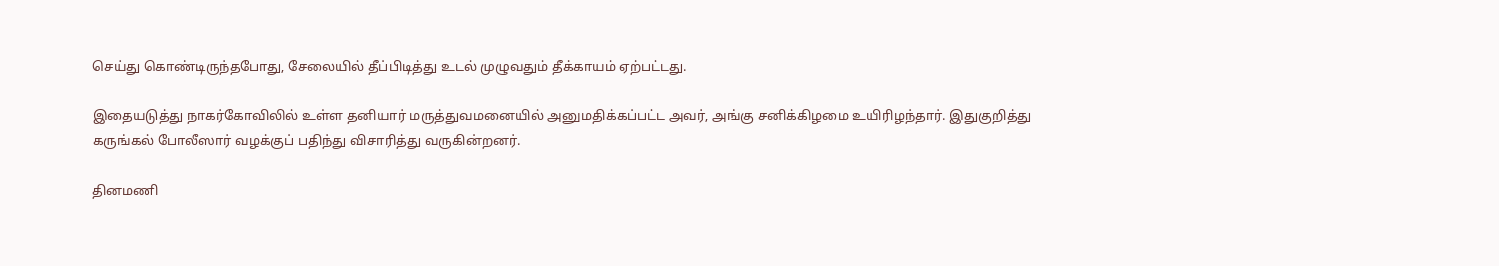செய்து கொண்டிருந்தபோது, சேலையில் தீப்பிடித்து உடல் முழுவதும் தீக்காயம் ஏற்பட்டது.

இதையடுத்து நாகர்கோவிலில் உள்ள தனியார் மருத்துவமனையில் அனுமதிக்கப்பட்ட அவர், அங்கு சனிக்கிழமை உயிரிழந்தார். இதுகுறித்து கருங்கல் போலீஸார் வழக்குப் பதிந்து விசாரித்து வருகின்றனர்.

தினமணி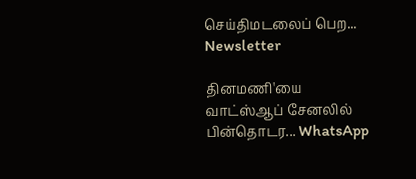செய்திமடலைப் பெற... Newsletter

தினமணி'யை வாட்ஸ்ஆப் சேனலில் பின்தொடர... WhatsApp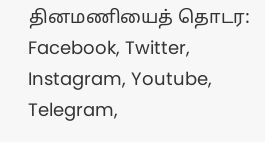தினமணியைத் தொடர: Facebook, Twitter, Instagram, Youtube, Telegram,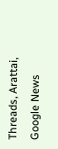Threads, Arattai, Google News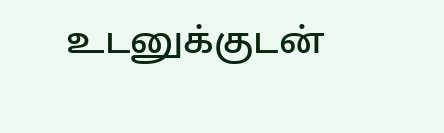உடனுக்குடன்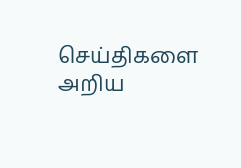செய்திகளை அறிய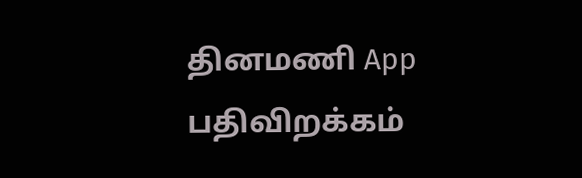தினமணி App பதிவிறக்கம்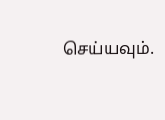செய்யவும்.